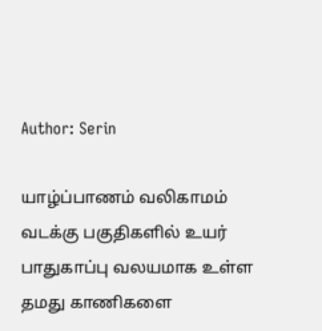Author: Serin

யாழ்ப்பாணம் வலிகாமம் வடக்கு பகுதிகளில் உயர் பாதுகாப்பு வலயமாக உள்ள தமது காணிகளை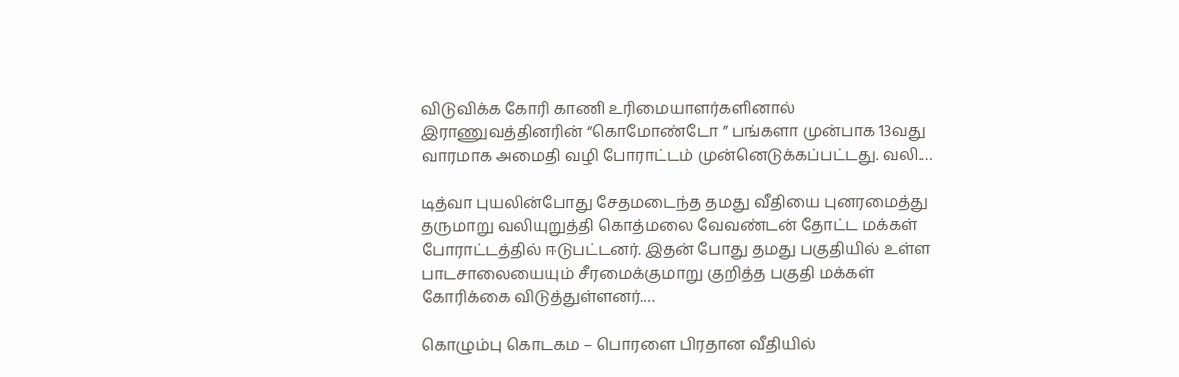விடுவிக்க கோரி காணி உரிமையாளர்களினால் இராணுவத்தினரின் “கொமோண்டோ ” பங்களா முன்பாக 13வது வாரமாக அமைதி வழி போராட்டம் முன்னெடுக்கப்பட்டது. வலி.…

டித்வா புயலின்போது சேதமடைந்த தமது வீதியை புனரமைத்து தருமாறு வலியுறுத்தி கொத்மலை வேவண்டன் தோட்ட மக்கள் போராட்டத்தில் ஈடுபட்டனர். இதன் போது தமது பகுதியில் உள்ள பாடசாலையையும் சீரமைக்குமாறு குறித்த பகுதி மக்கள் கோரிக்கை விடுத்துள்ளனர்.…

கொழும்பு கொடகம – பொரளை பிரதான வீதியில்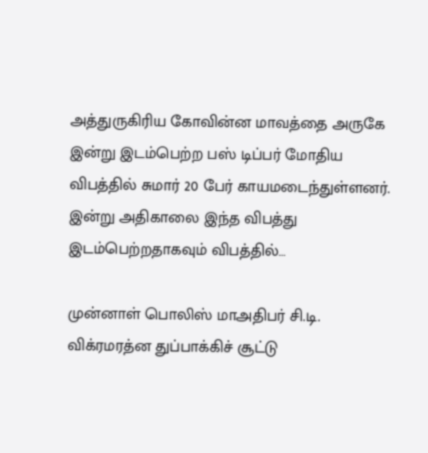அத்துருகிரிய கோவின்ன மாவத்தை அருகே இன்று இடம்பெற்ற பஸ் டிப்பர் மோதிய விபத்தில் சுமார் 20 பேர் காயமடைந்துள்ளனர். இன்று அதிகாலை இந்த விபத்து இடம்பெற்றதாகவும் விபத்தில்…

முன்னாள் பொலிஸ் மாஅதிபர் சி.டி. விக்ரமரத்ன துப்பாக்கிச் சூட்டு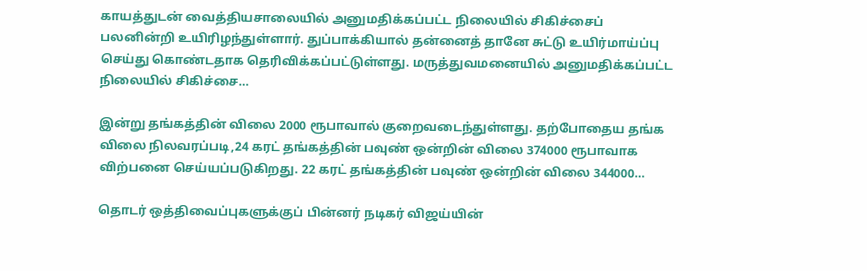காயத்துடன் வைத்தியசாலையில் அனுமதிக்கப்பட்ட நிலையில் சிகிச்சைப் பலனின்றி உயிரிழந்துள்ளார். துப்பாக்கியால் தன்னைத் தானே சுட்டு உயிர்மாய்ப்பு செய்து கொண்டதாக தெரிவிக்கப்பட்டுள்ளது. மருத்துவமனையில் அனுமதிக்கப்பட்ட நிலையில் சிகிச்சை…

இன்று தங்கத்தின் விலை 2000 ரூபாவால் குறைவடைந்துள்ளது. தற்போதைய தங்க விலை நிலவரப்படி,24 கரட் தங்கத்தின் பவுண் ஒன்றின் விலை 374000 ரூபாவாக விற்பனை செய்யப்படுகிறது. 22 கரட் தங்கத்தின் பவுண் ஒன்றின் விலை 344000…

தொடர் ஒத்திவைப்புகளுக்குப் பின்னர் நடிகர் விஜய்யின்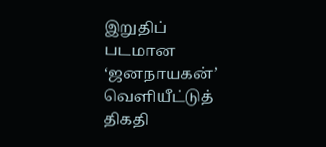இறுதிப் படமான ‘ஜனநாயகன்’ வெளியீட்டுத் திகதி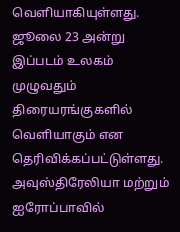வெளியாகியுள்ளது. ஜூலை 23 அன்று இப்படம் உலகம் முழுவதும் திரையரங்குகளில் வெளியாகும் என தெரிவிக்கப்பட்டுள்ளது. அவுஸ்திரேலியா மற்றும் ஐரோப்பாவில்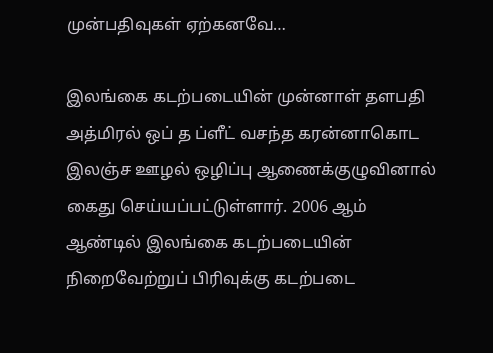முன்பதிவுகள் ஏற்கனவே…

இலங்கை கடற்படையின் முன்னாள் தளபதி அத்மிரல் ஒப் த ப்ளீட் வசந்த கரன்னாகொட இலஞ்ச ஊழல் ஒழிப்பு ஆணைக்குழுவினால் கைது செய்யப்பட்டுள்ளார். 2006 ஆம் ஆண்டில் இலங்கை கடற்படையின் நிறைவேற்றுப் பிரிவுக்கு கடற்படை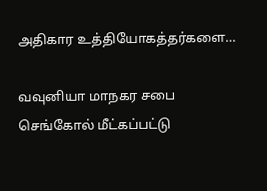அதிகார உத்தியோகத்தர்களை…

வவுனியா மாநகர சபை செங்கோல் மீட்கப்பட்டு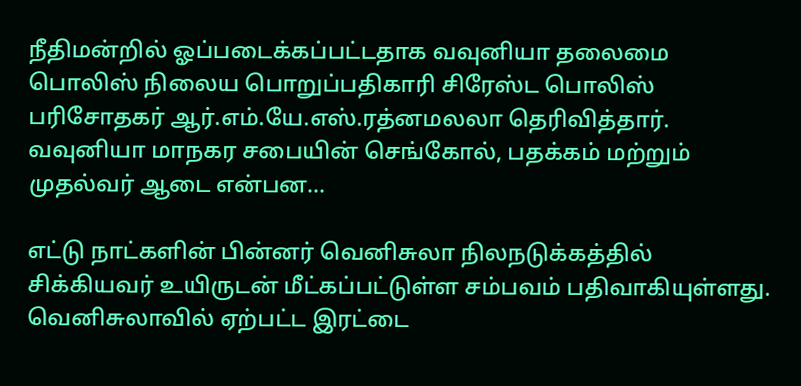நீதிமன்றில் ஓப்படைக்கப்பட்டதாக வவுனியா தலைமை பொலிஸ் நிலைய பொறுப்பதிகாரி சிரேஸ்ட பொலிஸ் பரிசோதகர் ஆர்.எம்.யே.எஸ்.ரத்னமலலா தெரிவித்தார். வவுனியா மாநகர சபையின் செங்கோல், பதக்கம் மற்றும் முதல்வர் ஆடை என்பன…

எட்டு நாட்களின் பின்னர் வெனிசுலா நிலநடுக்கத்தில் சிக்கியவர் உயிருடன் மீட்கப்பட்டுள்ள சம்பவம் பதிவாகியுள்ளது. வெனிசுலாவில் ஏற்பட்ட இரட்டை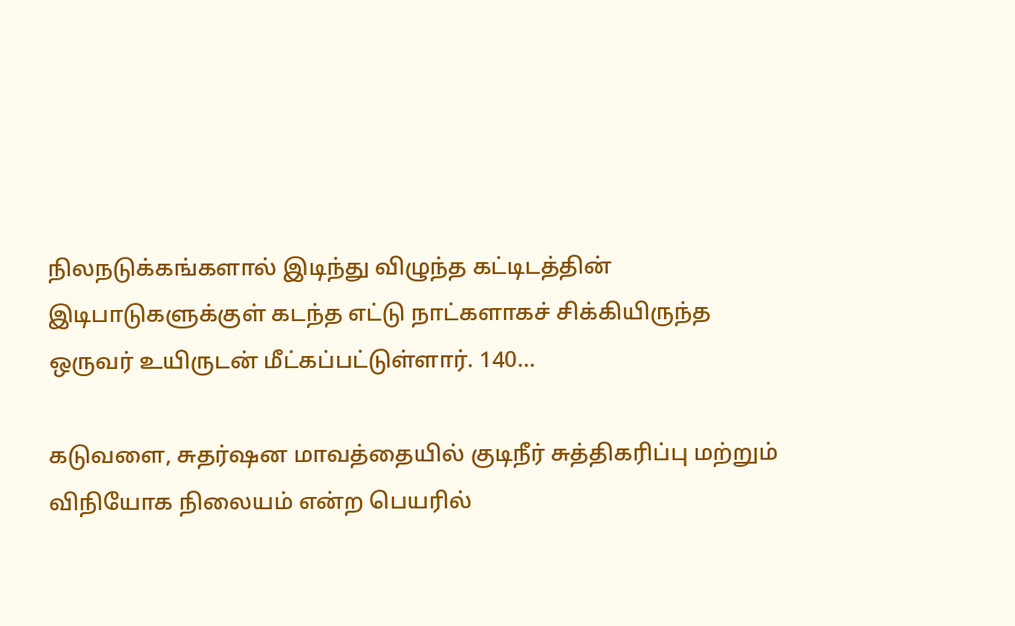நிலநடுக்கங்களால் இடிந்து விழுந்த கட்டிடத்தின் இடிபாடுகளுக்குள் கடந்த எட்டு நாட்களாகச் சிக்கியிருந்த ஒருவர் உயிருடன் மீட்கப்பட்டுள்ளார். 140…

கடுவளை, சுதர்ஷன மாவத்தையில் குடிநீர் சுத்திகரிப்பு மற்றும் விநியோக நிலையம் என்ற பெயரில்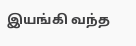இயங்கி வந்த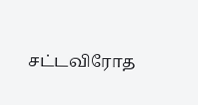சட்டவிரோத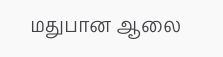மதுபான ஆலை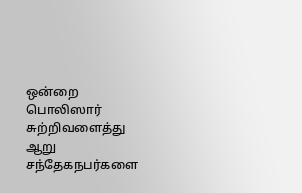ஒன்றை பொலிஸார் சுற்றிவளைத்து ஆறு சந்தேகநபர்களை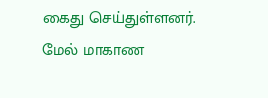கைது செய்துள்ளனர். மேல் மாகாண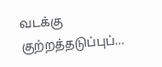வடக்கு குற்றத்தடுப்புப்…